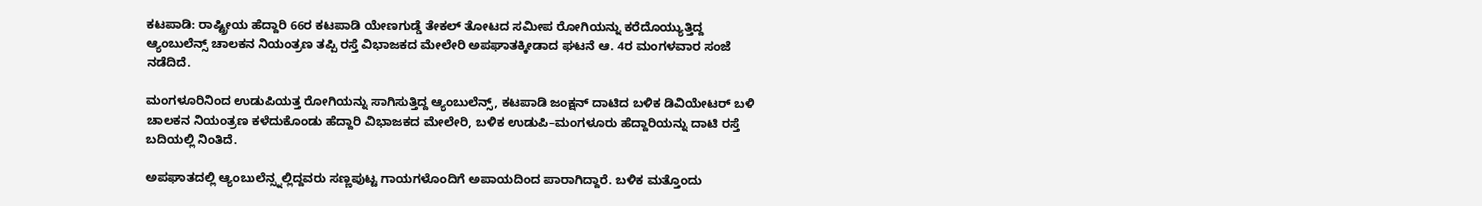ಕಟಪಾಡಿ: ರಾಷ್ಟ್ರೀಯ ಹೆದ್ದಾರಿ 66ರ ಕಟಪಾಡಿ ಯೇಣಗುಡ್ಡೆ ತೇಕಲ್ ತೋಟದ ಸಮೀಪ ರೋಗಿಯನ್ನು ಕರೆದೊಯ್ಯುತ್ತಿದ್ದ ಆ್ಯಂಬುಲೆನ್ಸ್ ಚಾಲಕನ ನಿಯಂತ್ರಣ ತಪ್ಪಿ ರಸ್ತೆ ವಿಭಾಜಕದ ಮೇಲೇರಿ ಅಪಘಾತಕ್ಕೀಡಾದ ಘಟನೆ ಆ. 4ರ ಮಂಗಳವಾರ ಸಂಜೆ ನಡೆದಿದೆ.

ಮಂಗಳೂರಿನಿಂದ ಉಡುಪಿಯತ್ತ ರೋಗಿಯನ್ನು ಸಾಗಿಸುತ್ತಿದ್ದ ಆ್ಯಂಬುಲೆನ್ಸ್, ಕಟಪಾಡಿ ಜಂಕ್ಷನ್ ದಾಟಿದ ಬಳಿಕ ಡಿವಿಯೇಟರ್ ಬಳಿ ಚಾಲಕನ ನಿಯಂತ್ರಣ ಕಳೆದುಕೊಂಡು ಹೆದ್ದಾರಿ ವಿಭಾಜಕದ ಮೇಲೇರಿ, ಬಳಿಕ ಉಡುಪಿ–ಮಂಗಳೂರು ಹೆದ್ದಾರಿಯನ್ನು ದಾಟಿ ರಸ್ತೆ ಬದಿಯಲ್ಲಿ ನಿಂತಿದೆ.

ಅಪಘಾತದಲ್ಲಿ ಆ್ಯಂಬುಲೆನ್ಸ್ನಲ್ಲಿದ್ದವರು ಸಣ್ಣಪುಟ್ಟ ಗಾಯಗಳೊಂದಿಗೆ ಅಪಾಯದಿಂದ ಪಾರಾಗಿದ್ದಾರೆ. ಬಳಿಕ ಮತ್ತೊಂದು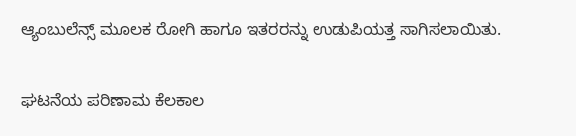ಆ್ಯಂಬುಲೆನ್ಸ್ ಮೂಲಕ ರೋಗಿ ಹಾಗೂ ಇತರರನ್ನು ಉಡುಪಿಯತ್ತ ಸಾಗಿಸಲಾಯಿತು.

ಘಟನೆಯ ಪರಿಣಾಮ ಕೆಲಕಾಲ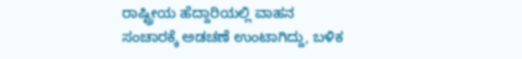ರಾಷ್ಟ್ರೀಯ ಹೆದ್ದಾರಿಯಲ್ಲಿ ವಾಹನ ಸಂಚಾರಕ್ಕೆ ಅಡಚಣೆ ಉಂಟಾಗಿದ್ದು, ಬಳಿಕ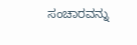ಸಂಚಾರವನ್ನು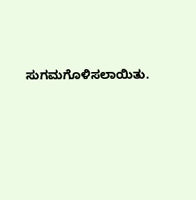ಸುಗಮಗೊಳಿಸಲಾಯಿತು.